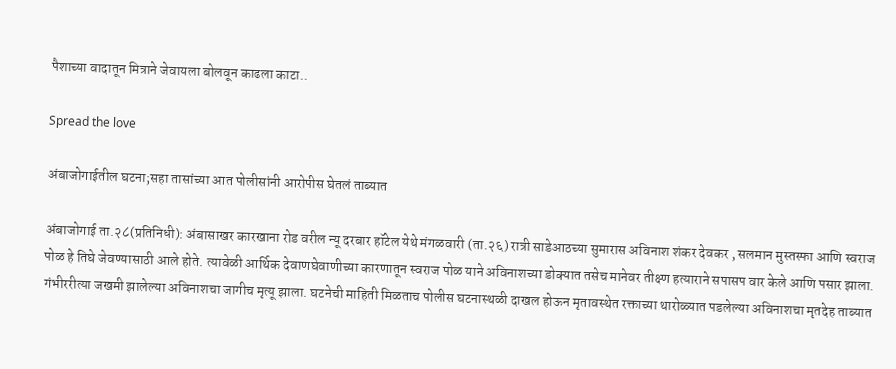पैशाच्या वादातून मित्राने जेवायला बोलवून काढला काटा..

Spread the love

अंबाजोगाईतील घटना;सहा तासांच्या आत पोलीसांनी आरोपीस घेतलं ताब्यात

अंबाजोगाई ता.२८(प्रतिनिधी): अंबासाखर कारखाना रोड वरील न्यू दरबार हॉटेल येथे मंगळवारी (ता.२६) रात्री साडेआठच्या सुमारास अविनाश शंकर देवकर , सलमान मुस्तस्फा आणि स्वराज पोळ हे तिघे जेवण्यासाठी आले होते. त्यावेळी आर्थिक देवाणघेवाणीच्या कारणातून स्वराज पोळ याने अविनाशच्या डोक्यात तसेच मानेवर तीक्ष्ण हत्याराने सपासप वार केले आणि पसार झाला. गंभीररीत्या जखमी झालेल्या अविनाशचा जागीच मृत्यू झाला. घटनेची माहिती मिळताच पोलीस घटनास्थळी दाखल होऊन मृतावस्थेत रक्ताच्या थारोळ्यात पडलेल्या अविनाशचा मृतदेह ताब्यात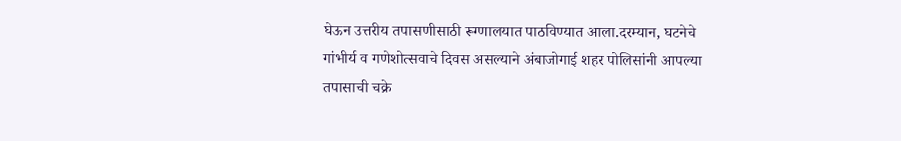घेऊन उत्तरीय तपासणीसाठी रूग्णालयात पाठविण्यात आला.दरम्यान, घटनेचे गांभीर्य व गणेशोत्सवाचे दिवस असल्याने अंबाजोगाई शहर पोलिसांनी आपल्या तपासाची चक्रे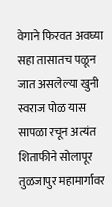वेगाने फिरवत अवघ्या सहा तासातच पळून जात असलेल्या खुनी स्वराज पोळ यास सापळा रचून अत्यंत शिताफीने सोलापूर तुळजापुर महामार्गावर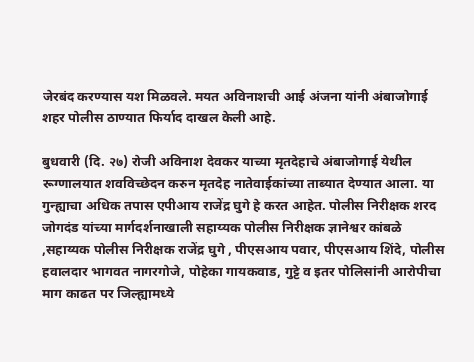जेरबंद करण्यास यश मिळवले. मयत अविनाशची आई अंजना यांनी अंबाजोगाई शहर पोलीस ठाण्यात फिर्याद दाखल केली आहे.

बुधवारी (दि. २७) रोजी अविनाश देवकर याच्या मृतदेहाचे अंबाजोगाई येथील रूग्णालयात शवविच्छेदन करुन मृतदेह नातेवाईकांच्या ताब्यात देण्यात आला. या गुन्ह्याचा अधिक तपास एपीआय राजेंद्र घुगे हे करत आहेत. पोलीस निरीक्षक शरद जोगदंड यांच्या मार्गदर्शनाखाली सहाय्यक पोलीस निरीक्षक ज्ञानेश्वर कांबळे ,सहाय्यक पोलीस निरीक्षक राजेंद्र घुगे , पीएसआय पवार, पीएसआय शिंदे, पोलीस हवालदार भागवत नागरगोजे, पोहेका गायकवाड, गुट्टे व इतर पोलिसांनी आरोपीचा माग काढत पर जिल्ह्यामध्ये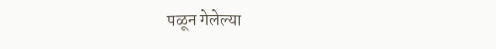पळून गेलेल्या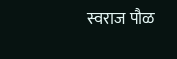स्वराज पौळ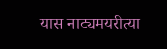यास नाट्यमयरीत्या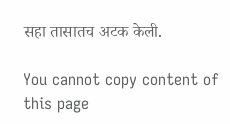सहा तासातच अटक केली.

You cannot copy content of this page